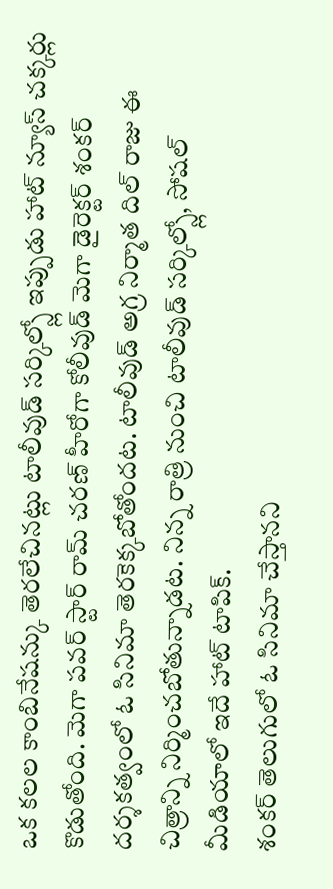ఒక కలల కాంబినేషన్కు తెరలేచినట్లు టాలీవుడ్ సర్కిల్స్లో ఇప్పుడు హాట్ న్యూస్ చక్కర్లు కొడుతోంది. మెగా పవర్ స్టార్ రామ్ చరణ్ హీరోగా కోలీవుడ్ మెగా డైరెక్టర్ శంకర్ దర్శకత్వంలో ఓ సినిమా తెరకెక్కబోతోందట. టాలీవుడ్ అగ్ర నిర్మాత దిల్ రాజు ఈ చిత్రాన్ని నిర్మించబోతున్నాడట. నిన్న రాత్రి నుంచి టాలీవుడ్ సర్కిల్స్లో, సోషల్ మీడియాలో ఇదే హాట్ టాపిక్.
శంకర్ తెలుగులో ఓ సినిమా చేస్తానని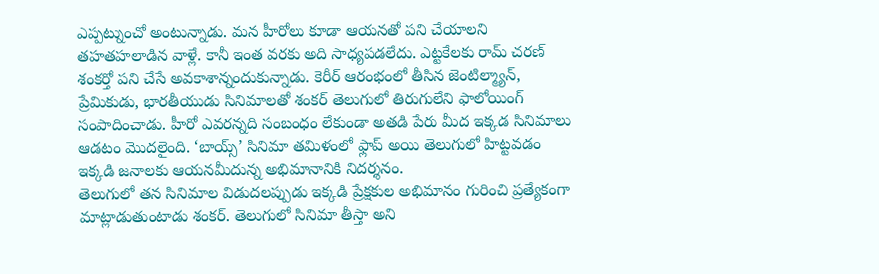ఎప్పట్నుంచో అంటున్నాడు. మన హీరోలు కూడా ఆయనతో పని చేయాలని తహతహలాడిన వాళ్లే. కానీ ఇంత వరకు అది సాధ్యపడలేదు. ఎట్టకేలకు రామ్ చరణ్ శంకర్తో పని చేసే అవకాశాన్నందుకున్నాడు. కెరీర్ ఆరంభంలో తీసిన జెంటిల్మ్యాన్, ప్రేమికుడు, భారతీయుడు సినిమాలతో శంకర్ తెలుగులో తిరుగులేని ఫాలోయింగ్ సంపాదించాడు. హీరో ఎవరన్నది సంబంధం లేకుండా అతడి పేరు మీద ఇక్కడ సినిమాలు ఆడటం మొదలైంది. ‘బాయ్స్’ సినిమా తమిళంలో ఫ్లాప్ అయి తెలుగులో హిట్టవడం ఇక్కడి జనాలకు ఆయనమీదున్న అభిమానానికి నిదర్శనం.
తెలుగులో తన సినిమాల విడుదలప్పుడు ఇక్కడి ప్రేక్షకుల అభిమానం గురించి ప్రత్యేకంగా మాట్లాడుతుంటాడు శంకర్. తెలుగులో సినిమా తీస్తా అని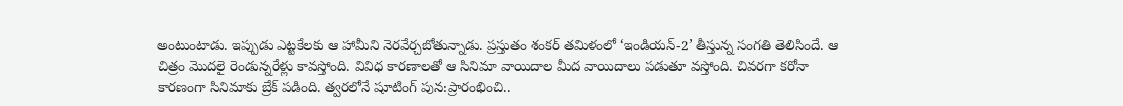అంటుంటాడు. ఇప్పుడు ఎట్టకేలకు ఆ హామీని నెరవేర్చబోతున్నాడు. ప్రస్తుతం శంకర్ తమిళంలో ‘ఇండియన్-2’ తీస్తున్న సంగతి తెలిసిందే. ఆ చిత్రం మొదలై రెండున్నరేళ్లు కావస్తోంది. వివిధ కారణాలతో ఆ సినిమా వాయిదాల మీద వాయిదాలు పడుతూ వస్తోంది. చివరగా కరోనా కారణంగా సినిమాకు బ్రేక్ పడింది. త్వరలోనే షూటింగ్ పున:ప్రారంభించి..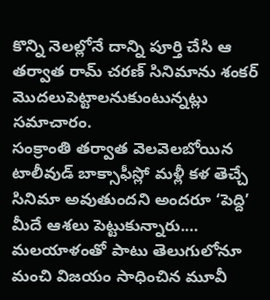కొన్ని నెలల్లోనే దాన్ని పూర్తి చేసి ఆ తర్వాత రామ్ చరణ్ సినిమాను శంకర్ మొదలుపెట్టాలనుకుంటున్నట్లు సమాచారం.
సంక్రాంతి తర్వాత వెలవెలబోయిన టాలీవుడ్ బాక్సాఫీస్లో మళ్లీ కళ తెచ్చే సినిమా అవుతుందని అందరూ ‘పెద్ది’ మీదే ఆశలు పెట్టుకున్నారు.…
మలయాళంతో పాటు తెలుగులోనూ మంచి విజయం సాధించిన మూవీ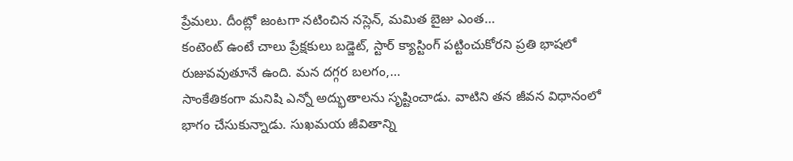ప్రేమలు. దీంట్లో జంటగా నటించిన నస్లెన్, మమిత బైజు ఎంత…
కంటెంట్ ఉంటే చాలు ప్రేక్షకులు బడ్జెట్, స్టార్ క్యాస్టింగ్ పట్టించుకోరని ప్రతి భాషలో రుజువవుతూనే ఉంది. మన దగ్గర బలగం,…
సాంకేతికంగా మనిషి ఎన్నో అద్భుతాలను సృష్టించాడు. వాటిని తన జీవన విధానంలో భాగం చేసుకున్నాడు. సుఖమయ జీవితాన్ని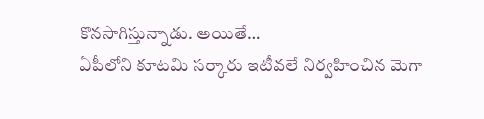కొనసాగిస్తున్నాడు. అయితే…
ఏపీలోని కూటమి సర్కారు ఇటీవలే నిర్వహించిన మెగా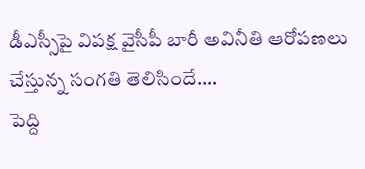డీఎస్సీపై విపక్ష వైసీపీ బారీ అవినీతి ఆరోపణలు చేస్తున్న సంగతి తెలిసిందే.…
పెద్ది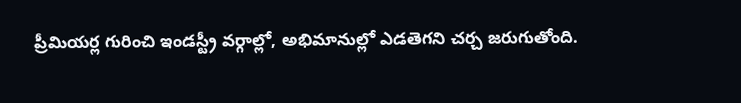ప్రీమియర్ల గురించి ఇండస్ట్రీ వర్గాల్లో, అభిమానుల్లో ఎడతెగని చర్చ జరుగుతోంది.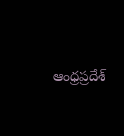ఆంధ్రప్రదేశ్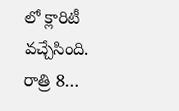లో క్లారిటీ వచ్చేసింది. రాత్రి 8…